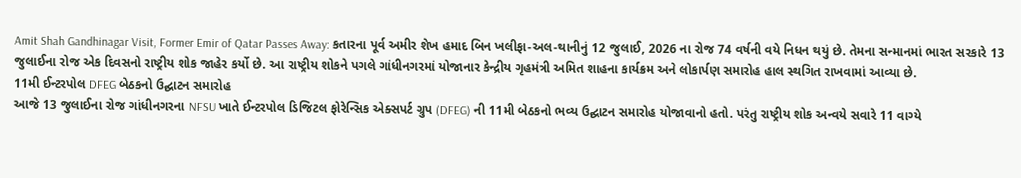Amit Shah Gandhinagar Visit, Former Emir of Qatar Passes Away: કતારના પૂર્વ અમીર શેખ હમાદ બિન ખલીફા-અલ-થાનીનું 12 જુલાઈ, 2026 ના રોજ 74 વર્ષની વયે નિધન થયું છે. તેમના સન્માનમાં ભારત સરકારે 13 જુલાઈના રોજ એક દિવસનો રાષ્ટ્રીય શોક જાહેર કર્યો છે. આ રાષ્ટ્રીય શોકને પગલે ગાંધીનગરમાં યોજાનાર કેન્દ્રીય ગૃહમંત્રી અમિત શાહના કાર્યક્રમ અને લોકાર્પણ સમારોહ હાલ સ્થગિત રાખવામાં આવ્યા છે.
11મી ઈન્ટરપોલ DFEG બેઠકનો ઉદ્ઘાટન સમારોહ
આજે 13 જુલાઈના રોજ ગાંધીનગરના NFSU ખાતે ઈન્ટરપોલ ડિજિટલ ફોરેન્સિક એક્સપર્ટ ગ્રુપ (DFEG) ની 11મી બેઠકનો ભવ્ય ઉદ્ઘાટન સમારોહ યોજાવાનો હતો. પરંતુ રાષ્ટ્રીય શોક અન્વયે સવારે 11 વાગ્યે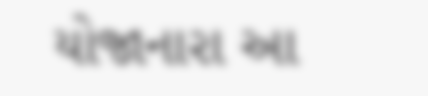યોજાનારા આ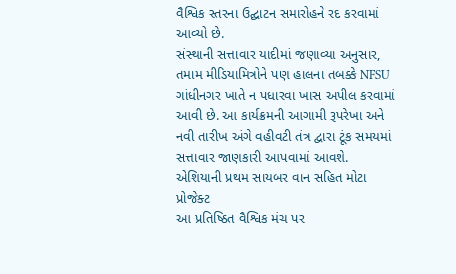વૈશ્વિક સ્તરના ઉદ્ઘાટન સમારોહને રદ કરવામાં આવ્યો છે.
સંસ્થાની સત્તાવાર યાદીમાં જણાવ્યા અનુસાર, તમામ મીડિયામિત્રોને પણ હાલના તબક્કે NFSU ગાંધીનગર ખાતે ન પધારવા ખાસ અપીલ કરવામાં આવી છે. આ કાર્યક્રમની આગામી રૂપરેખા અને નવી તારીખ અંગે વહીવટી તંત્ર દ્વારા ટૂંક સમયમાં સત્તાવાર જાણકારી આપવામાં આવશે.
એશિયાની પ્રથમ સાયબર વાન સહિત મોટા પ્રોજેક્ટ
આ પ્રતિષ્ઠિત વૈશ્વિક મંચ પર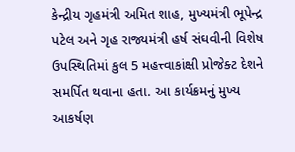કેન્દ્રીય ગૃહમંત્રી અમિત શાહ, મુખ્યમંત્રી ભૂપેન્દ્ર પટેલ અને ગૃહ રાજ્યમંત્રી હર્ષ સંઘવીની વિશેષ ઉપસ્થિતિમાં કુલ 5 મહત્ત્વાકાંક્ષી પ્રોજેક્ટ દેશને સમર્પિત થવાના હતા. આ કાર્યક્રમનું મુખ્ય આકર્ષણ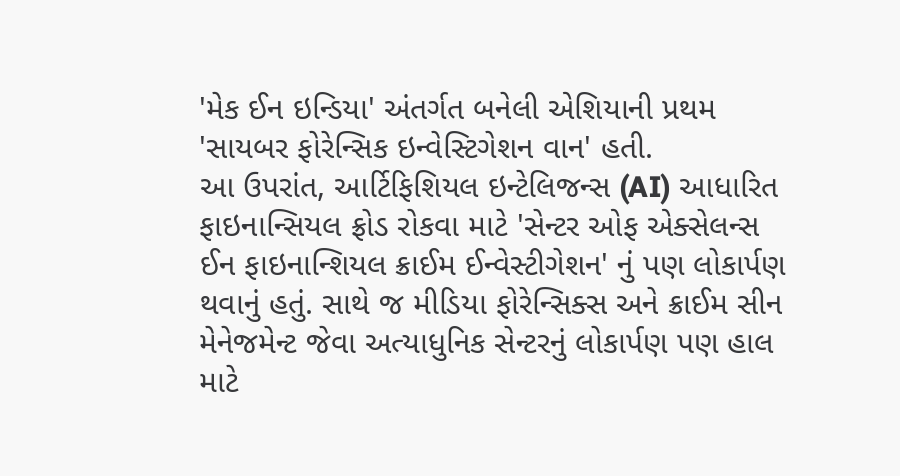'મેક ઈન ઇન્ડિયા' અંતર્ગત બનેલી એશિયાની પ્રથમ 'સાયબર ફોરેન્સિક ઇન્વેસ્ટિગેશન વાન' હતી.
આ ઉપરાંત, આર્ટિફિશિયલ ઇન્ટેલિજન્સ (AI) આધારિત ફાઇનાન્સિયલ ફ્રોડ રોકવા માટે 'સેન્ટર ઓફ એક્સેલન્સ ઈન ફાઇનાન્શિયલ ક્રાઈમ ઈન્વેસ્ટીગેશન' નું પણ લોકાર્પણ થવાનું હતું. સાથે જ મીડિયા ફોરેન્સિક્સ અને ક્રાઈમ સીન મેનેજમેન્ટ જેવા અત્યાધુનિક સેન્ટરનું લોકાર્પણ પણ હાલ માટે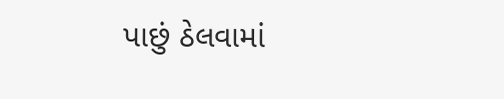પાછું ઠેલવામાં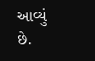આવ્યું છે.